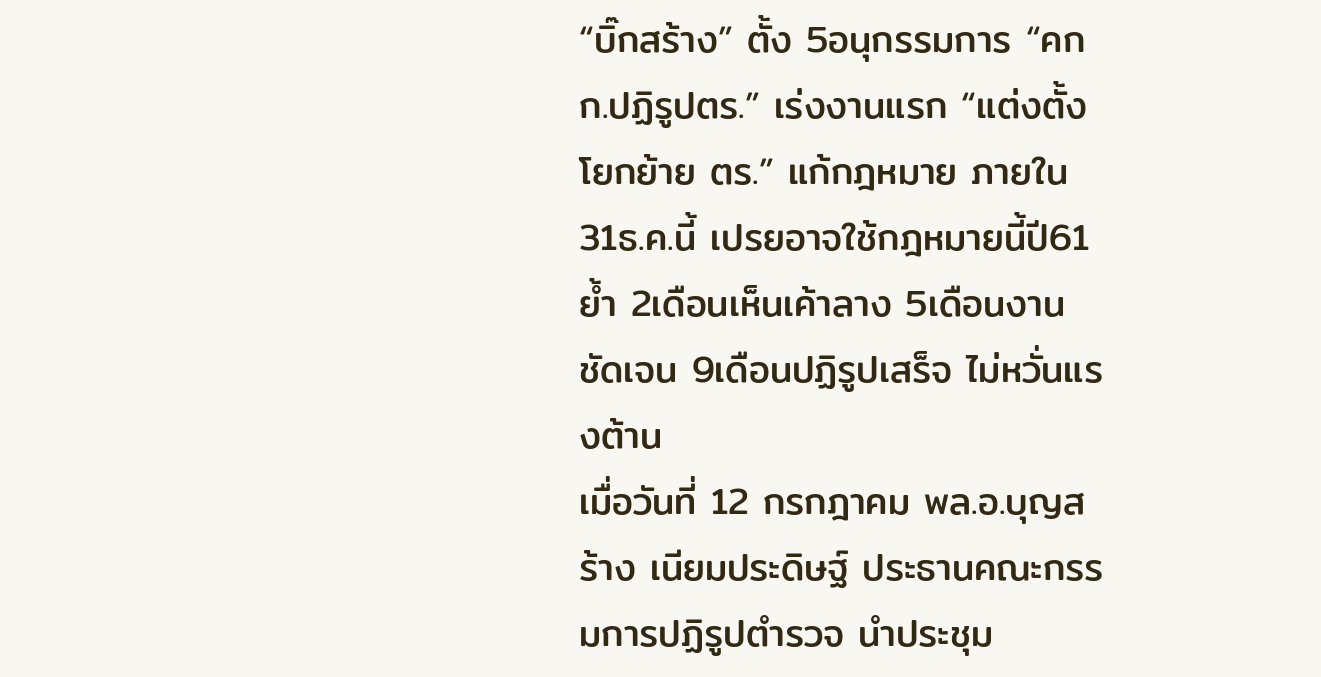“บิ๊กสร้าง” ตั้ง 5อนุกรรมการ “คกก.ปฏิรูปตร.” เร่งงานแรก “แต่งตั้งโยกย้าย ตร.” แก้กฎหมาย ภายใน 31ธ.ค.นี้ เปรยอาจใช้กฎหมายนี้ปี61 ย้ำ 2เดือนเห็นเค้าลาง 5เดือนงานชัดเจน 9เดือนปฏิรูปเสร็จ ไม่หวั่นแรงต้าน
เมื่อวันที่ 12 กรกฎาคม พล.อ.บุญสร้าง เนียมประดิษฐ์ ประธานคณะกรรมการปฏิรูปตำรวจ นำประชุม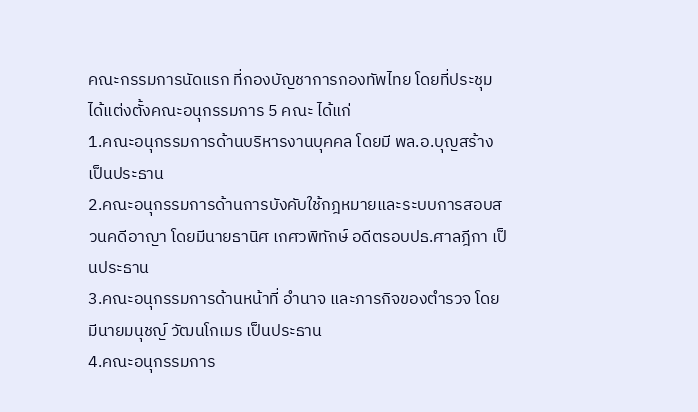คณะกรรมการนัดแรก ที่กองบัญชาการกองทัพไทย โดยที่ประชุมได้แต่งตั้งคณะอนุกรรมการ 5 คณะ ได้แก่
1.คณะอนุกรรมการด้านบริหารงานบุคคล โดยมี พล.อ.บุญสร้าง เป็นประธาน
2.คณะอนุกรรมการด้านการบังคับใช้กฎหมายและระบบการสอบสวนคดีอาญา โดยมีนายธานิศ เกศวพิทักษ์ อดีตรอบปธ.ศาลฎีกา เป็นประธาน
3.คณะอนุกรรมการด้านหน้าที่ อำนาจ และภารกิจของตำรวจ โดยมีนายมนุชญ์ วัฒนโกเมร เป็นประธาน
4.คณะอนุกรรมการ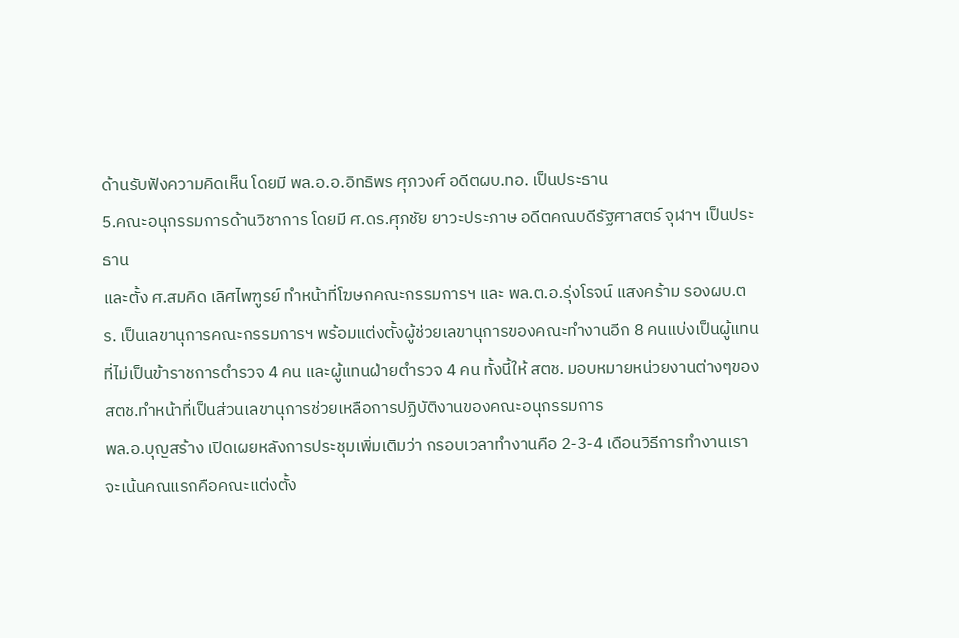ด้านรับฟังความคิดเห็น โดยมี พล.อ.อ.อิทธิพร ศุภวงศ์ อดีตผบ.ทอ. เป็นประธาน
5.คณะอนุกรรมการด้านวิชาการ โดยมี ศ.ดร.ศุภชัย ยาวะประภาษ อดีตคณบดีรัฐศาสตร์ จุฬาฯ เป็นประธาน
และตั้ง ศ.สมคิด เลิศไพฑูรย์ ทำหน้าที่โฆษกคณะกรรมการฯ และ พล.ต.อ.รุ่งโรจน์ แสงคร้าม รองผบ.ตร. เป็นเลขานุการคณะกรรมการฯ พร้อมแต่งตั้งผู้ช่วยเลขานุการของคณะทำงานอีก 8 คนแบ่งเป็นผู้แทนที่ไม่เป็นข้าราชการตำรวจ 4 คน และผู้แทนฝ่ายตำรวจ 4 คน ทั้งนี้ให้ สตช. มอบหมายหน่วยงานต่างๆของสตช.ทำหน้าที่เป็นส่วนเลขานุการช่วยเหลือการปฏิบัติงานของคณะอนุกรรมการ
พล.อ.บุญสร้าง เปิดเผยหลังการประชุมเพิ่มเติมว่า กรอบเวลาทำงานคือ 2-3-4 เดือนวิธีการทำงานเราจะเน้นคณแรกคือคณะแต่งตั้ง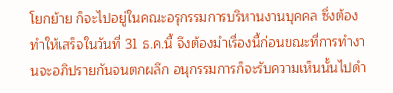โยกย้าย ก็จะไปอยู่ในคณะอรุกรรมการบริหานงานบุคคล ซึ่งต้องทำให้เสร็จในวันที่ 31 ธ.ค.นี้ จึงต้องมำเรื่องนี้ก่อนขณะที่การทำงานจะอภิปรายกันจนตกผลึก อนุกรรมการก็จะรับความเห็นนั้นไปดำ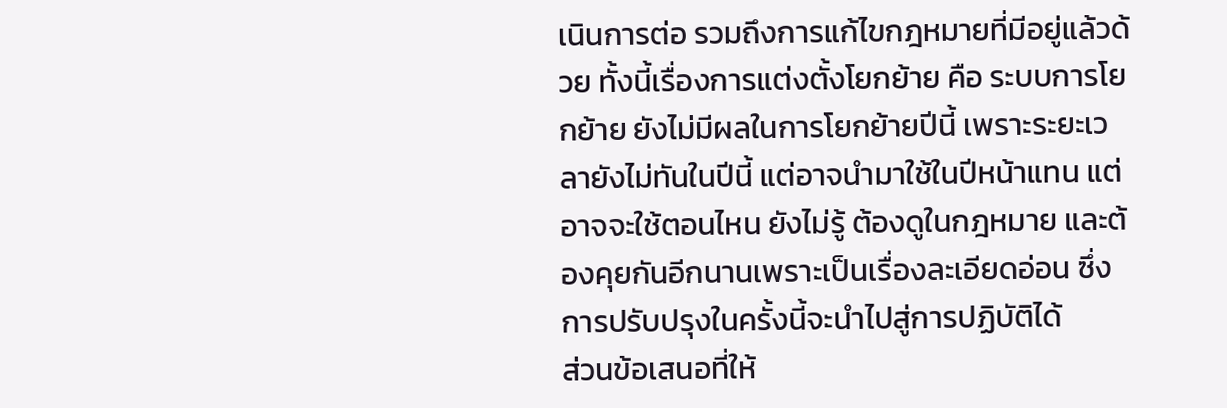เนินการต่อ รวมถึงการแก้ไขกฎหมายที่มีอยู่แล้วด้วย ทั้งนี้เรื่องการแต่งตั้งโยกย้าย คือ ระบบการโยกย้าย ยังไม่มีผลในการโยกย้ายปีนี้ เพราะระยะเวลายังไม่ทันในปีนี้ แต่อาจนำมาใช้ในปีหน้าแทน แต่อาจจะใช้ตอนไหน ยังไม่รู้ ต้องดูในกฎหมาย และต้องคุยกันอีกนานเพราะเป็นเรื่องละเอียดอ่อน ซึ่งการปรับปรุงในครั้งนี้จะนำไปสู่การปฏิบัติได้
ส่วนข้อเสนอที่ให้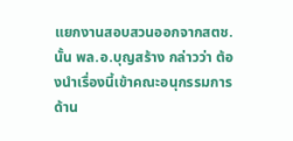แยกงานสอบสวนออกจากสตช.นั้น พล.อ.บุญสร้าง กล่าวว่า ต้องนำเรื่องนี้เข้าคณะอนุกรรมการด้าน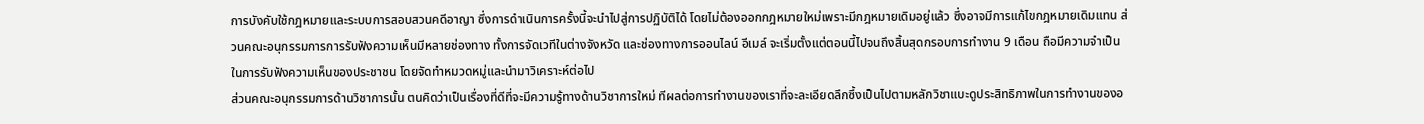การบังคับใช้กฎหมายและระบบการสอบสวนคดีอาญา ซึ่งการดำเนินการครั้งนี้จะนำไปสู่การปฏิบัติได้ โดยไม่ต้องออกกฎหมายใหม่เพราะมีกฎหมายเดิมอยู่แล้ว ซึ่งอาจมีการแก้ไขกฎหมายเดิมแทน ส่วนคณะอนุกรรมการการรับฟังความเห็นมีหลายช่องทาง ทั้งการจัดเวทีในต่างจังหวัด และช่องทางการออนไลน์ อีเมล์ จะเริ่มตั้งแต่ตอนนี้ไปจนถึงสิ้นสุดกรอบการทำงาน 9 เดือน ถือมีความจำเป็นในการรับฟังความเห็นของประชาชน โดยจัดทำหมวดหมู่และนำมาวิเคราะห์ต่อไป
ส่วนคณะอนุกรรมการด้านวิชาการนั้น ตนคิดว่าเป็นเรื่องที่ดีที่จะมีความรู้ทางด้านวิชาการใหม่ ทีผลต่อการทำงานของเราที่จะละเอียดลึกซึ้งเป็นไปตามหลักวิชาแบะดูประสิทธิภาพในการทำงานของอ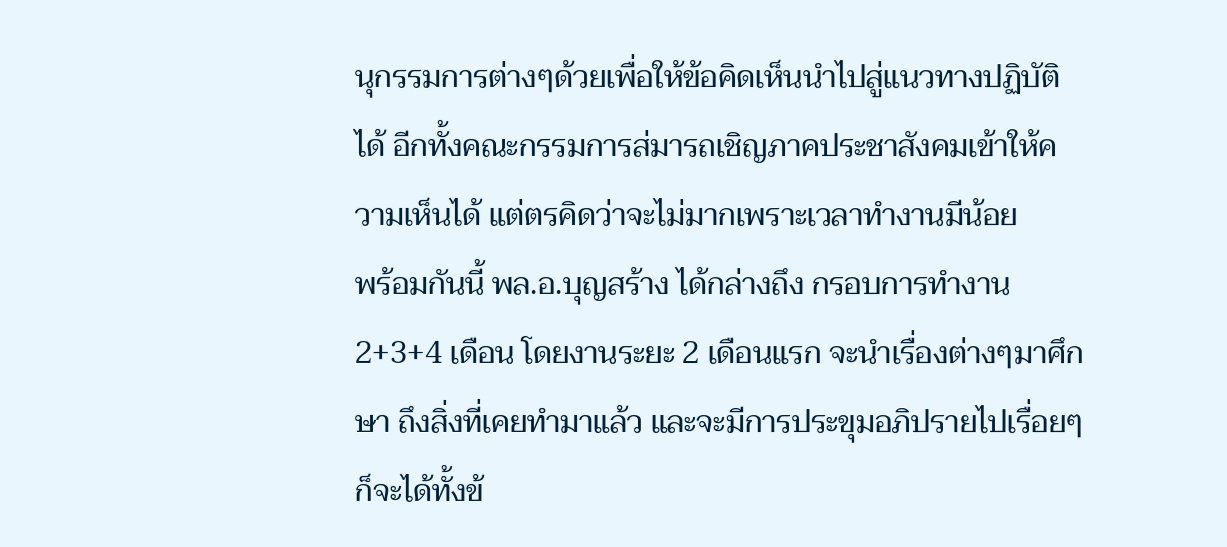นุกรรมการต่างๆด้วยเพื่อให้ข้อคิดเห็นนำไปสู่แนวทางปฏิบัติได้ อีกทั้งคณะกรรมการส่มารถเชิญภาคประชาสังคมเข้าให้ความเห็นได้ แต่ตรคิดว่าจะไม่มากเพราะเวลาทำงานมีน้อย
พร้อมกันนี้ พล.อ.บุญสร้าง ได้กล่างถึง กรอบการทำงาน 2+3+4 เดือน โดยงานระยะ 2 เดือนแรก จะนำเรื่องต่างๆมาศึกษา ถึงสิ่งที่เคยทำมาแล้ว และจะมีการประขุมอภิปรายไปเรื่อยๆ ก็จะได้ทั้งข้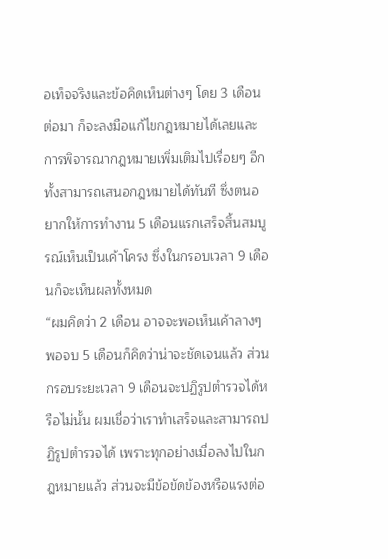อเท็จจริงและข้อคิดเห็นต่างๆ โดย 3 เดือนต่อมา ก็จะลงมือแก้ไขกฎหมายได้เลยและการพิจารณากฎหมายเพิ่มเติมไปเรื่อยๆ อีกทั้งสามารถเสนอกฎหมายได้ทันที ซึ่งตนอยากให้การทำงาน 5 เดือนแรกเสร็จสิ้นสมบูรณ์เห็นเป็นเค้าโครง ซึ่งในกรอบเวลา 9 เดือนก็จะเห็นผลทั้งหมด
“ผมคิดว่า 2 เดือน อาจจะพอเห็นเค้าลางๆ พอจบ 5 เดือนก็คิดว่าน่าจะชัดเจนแล้ว ส่วนกรอบระยะเวลา 9 เดือนจะปฏิรูปตำรวจได้หรือไม่นั้น ผมเชื่อว่าเราทำเสร็จและสามารถปฏิรูปตำรวจได้ เพราะทุกอย่างเมื่อลงไปในกฎหมายแล้ว ส่วนจะมีข้อขัดข้องหรือแรงต่อ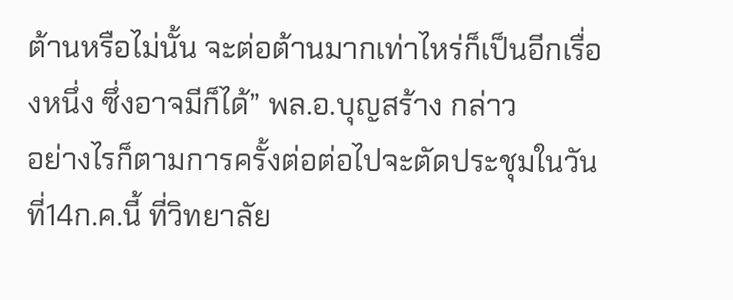ต้านหรือไม่นั้น จะต่อต้านมากเท่าไหร่ก็เป็นอีกเรื่องหนึ่ง ซึ่งอาจมีก็ได้” พล.อ.บุญสร้าง กล่าว
อย่างไรก็ตามการครั้งต่อต่อไปจะตัดประชุมในวันที่14ก.ค.นี้ ที่วิทยาลัย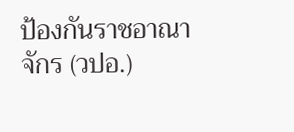ป้องกันราชอาณาจักร (วปอ.)